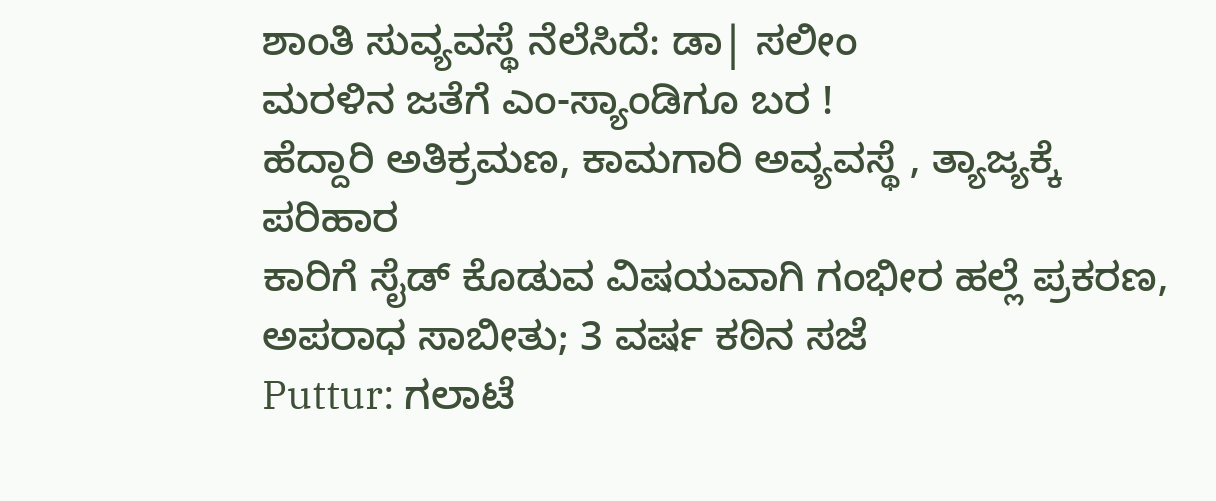ಶಾಂತಿ ಸುವ್ಯವಸ್ಥೆ ನೆಲೆಸಿದೆ: ಡಾ| ಸಲೀಂ
ಮರಳಿನ ಜತೆಗೆ ಎಂ-ಸ್ಯಾಂಡಿಗೂ ಬರ !
ಹೆದ್ದಾರಿ ಅತಿಕ್ರಮಣ, ಕಾಮಗಾರಿ ಅವ್ಯವಸ್ಥೆ , ತ್ಯಾಜ್ಯಕ್ಕೆ ಪರಿಹಾರ
ಕಾರಿಗೆ ಸೈಡ್ ಕೊಡುವ ವಿಷಯವಾಗಿ ಗಂಭೀರ ಹಲ್ಲೆ ಪ್ರಕರಣ, ಅಪರಾಧ ಸಾಬೀತು; 3 ವರ್ಷ ಕಠಿನ ಸಜೆ
Puttur: ಗಲಾಟೆ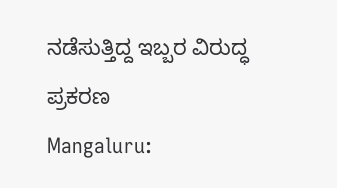ನಡೆಸುತ್ತಿದ್ದ ಇಬ್ಬರ ವಿರುದ್ಧ ಪ್ರಕರಣ
Mangaluru: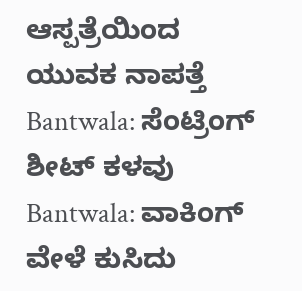ಆಸ್ಪತ್ರೆಯಿಂದ ಯುವಕ ನಾಪತ್ತೆ
Bantwala: ಸೆಂಟ್ರಿಂಗ್ ಶೀಟ್ ಕಳವು
Bantwala: ವಾಕಿಂಗ್ ವೇಳೆ ಕುಸಿದು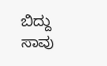ಬಿದ್ದು ಸಾವು